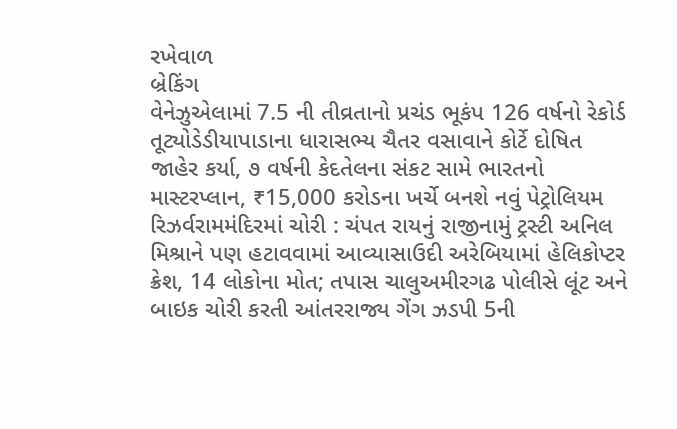રખેવાળ
બ્રેકિંગ
વેનેઝુએલામાં 7.5 ની તીવ્રતાનો પ્રચંડ ભૂકંપ 126 વર્ષનો રેકોર્ડ તૂટ્યોડેડીયાપાડાના ધારાસભ્ય ચૈતર વસાવાને કોર્ટે દોષિત જાહેર કર્યા, ૭ વર્ષની કેદતેલના સંકટ સામે ભારતનો માસ્ટરપ્લાન, ₹15,000 કરોડના ખર્ચે બનશે નવું પેટ્રોલિયમ રિઝર્વરામમંદિરમાં ચોરી : ચંપત રાયનું રાજીનામું ટ્રસ્ટી અનિલ મિશ્રાને પણ હટાવવામાં આવ્યાસાઉદી અરેબિયામાં હેલિકોપ્ટર ક્રેશ, 14 લોકોના મોત; તપાસ ચાલુઅમીરગઢ પોલીસે લૂંટ અને બાઇક ચોરી કરતી આંતરરાજ્ય ગેંગ ઝડપી 5ની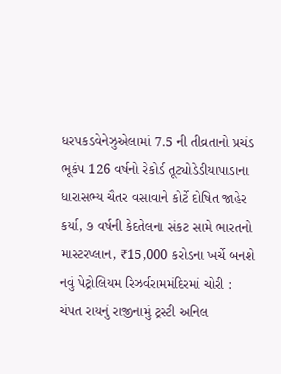ધરપકડવેનેઝુએલામાં 7.5 ની તીવ્રતાનો પ્રચંડ ભૂકંપ 126 વર્ષનો રેકોર્ડ તૂટ્યોડેડીયાપાડાના ધારાસભ્ય ચૈતર વસાવાને કોર્ટે દોષિત જાહેર કર્યા, ૭ વર્ષની કેદતેલના સંકટ સામે ભારતનો માસ્ટરપ્લાન, ₹15,000 કરોડના ખર્ચે બનશે નવું પેટ્રોલિયમ રિઝર્વરામમંદિરમાં ચોરી : ચંપત રાયનું રાજીનામું ટ્રસ્ટી અનિલ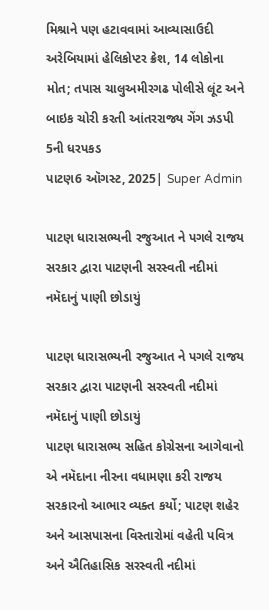મિશ્રાને પણ હટાવવામાં આવ્યાસાઉદી અરેબિયામાં હેલિકોપ્ટર ક્રેશ, 14 લોકોના મોત; તપાસ ચાલુઅમીરગઢ પોલીસે લૂંટ અને બાઇક ચોરી કરતી આંતરરાજ્ય ગેંગ ઝડપી 5ની ધરપકડ
પાટણ6 ઑગસ્ટ, 2025| Super Admin

પાટણ ધારાસભ્યની રજુઆત ને પગલે રાજય સરકાર દ્વારા પાટણની સરસ્વતી નદીમાં નમૅદાનું પાણી છોડાયું

પાટણ ધારાસભ્યની રજુઆત ને પગલે રાજય સરકાર દ્વારા પાટણની સરસ્વતી નદીમાં નમૅદાનું પાણી છોડાયું
પાટણ ધારાસભ્ય સહિત કોગ્રેસના આગેવાનો એ નમૅદાના નીરના વધામણા કરી રાજય સરકારનો આભાર વ્યક્ત કર્યો; પાટણ શહેર અને આસપાસના વિસ્તારોમાં વહેતી પવિત્ર અને ઐતિહાસિક સરસ્વતી નદીમાં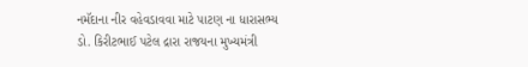નમૅદાના નીર વહેવડાવવા માટે પાટણ ના ધારાસભ્ય ડો. કિરીટભાઈ પટેલ દ્રારા રાજયના મુખ્યમંત્રી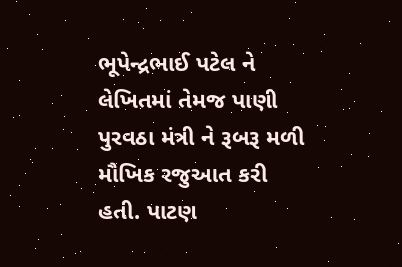ભૂપેન્દ્રભાઈ પટેલ ને લેખિતમાં તેમજ પાણી પુરવઠા મંત્રી ને રૂબરૂ મળી મૌખિક રજુઆત કરી હતી. પાટણ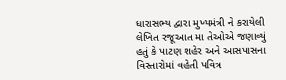ધારાસભ્ય દ્વારા મુખ્યમંત્રી ને કરાયેલી લેખિત રજૂઆત મા તેઓએ જણાવ્યું હતું કે પાટણ શહેર અને આસપાસના વિસ્તારોમાં વહેતી પવિત્ર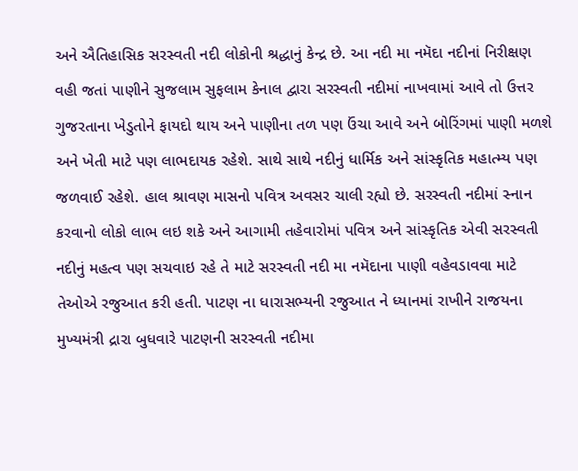અને ઐતિહાસિક સરસ્વતી નદી લોકોની શ્રદ્ધાનું કેન્દ્ર છે. આ નદી મા નમૅદા નદીનાં નિરીક્ષણ વહી જતાં પાણીને સુજલામ સુફલામ કેનાલ દ્વારા સરસ્વતી નદીમાં નાખવામાં આવે તો ઉત્તર ગુજરતાના ખેડુતોને ફાયદો થાય અને પાણીના તળ પણ ઉંચા આવે અને બોરિંગમાં પાણી મળશે અને ખેતી માટે પણ લાભદાયક રહેશે. સાથે સાથે નદીનું ધાર્મિક અને સાંસ્કૃતિક મહાત્મ્ય પણ જળવાઈ રહેશે. હાલ શ્રાવણ માસનો પવિત્ર અવસર ચાલી રહ્યો છે. સરસ્વતી નદીમાં સ્નાન કરવાનો લોકો લાભ લઇ શકે અને આગામી તહેવારોમાં પવિત્ર અને સાંસ્કૃતિક એવી સરસ્વતી નદીનું મહત્વ પણ સચવાઇ રહે તે માટે સરસ્વતી નદી મા નમૅદાના પાણી વહેવડાવવા માટે તેઓએ રજુઆત કરી હતી. પાટણ ના ધારાસભ્યની રજુઆત ને ધ્યાનમાં રાખીને રાજયના મુખ્યમંત્રી દ્રારા બુધવારે પાટણની સરસ્વતી નદીમા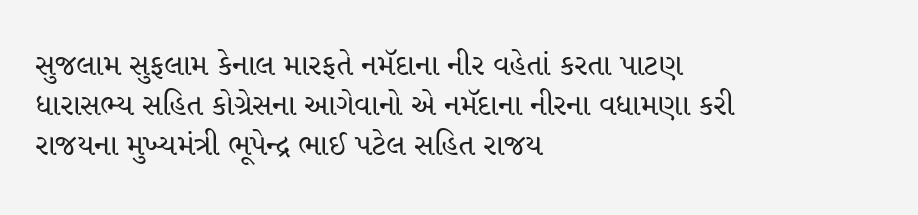સુજલામ સુફલામ કેનાલ મારફતે નમૅદાના નીર વહેતાં કરતા પાટણ ધારાસભ્ય સહિત કોગ્રેસના આગેવાનો એ નમૅદાના નીરના વધામણા કરી રાજયના મુખ્યમંત્રી ભૂપેન્દ્ર ભાઈ પટેલ સહિત રાજય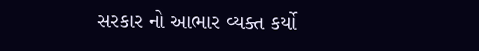સરકાર નો આભાર વ્યક્ત કર્યો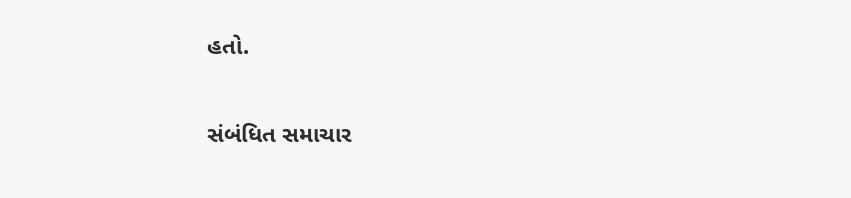હતો.

સંબંધિત સમાચાર